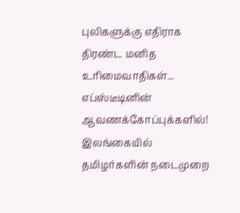புலிகளுக்கு எதிராக திரண்ட மனித உரிமைவாதிகள்... எப்ஸ்டீடினின் ஆவணக்கோப்புக்களில்!
இலங்கையில் தமிழர்களின் நடைமுறை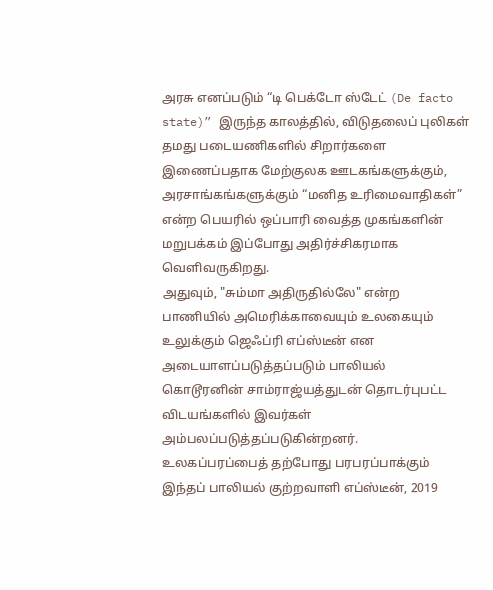அரசு எனப்படும் “டி பெக்டோ ஸ்டேட் (De facto state)” இருந்த காலத்தில், விடுதலைப் புலிகள் தமது படையணிகளில் சிறார்களை இணைப்பதாக மேற்குலக ஊடகங்களுக்கும், அரசாங்கங்களுக்கும் “மனித உரிமைவாதிகள்” என்ற பெயரில் ஒப்பாரி வைத்த முகங்களின் மறுபக்கம் இப்போது அதிர்ச்சிகரமாக வெளிவருகிறது.
அதுவும், "சும்மா அதிருதில்லே" என்ற பாணியில் அமெரிக்காவையும் உலகையும் உலுக்கும் ஜெஃப்ரி எப்ஸ்டீன் என அடையாளப்படுத்தப்படும் பாலியல் கொடூரனின் சாம்ராஜ்யத்துடன் தொடர்புபட்ட விடயங்களில் இவர்கள் அம்பலப்படுத்தப்படுகின்றனர்.
உலகப்பரப்பைத் தற்போது பரபரப்பாக்கும் இந்தப் பாலியல் குற்றவாளி எப்ஸ்டீன், 2019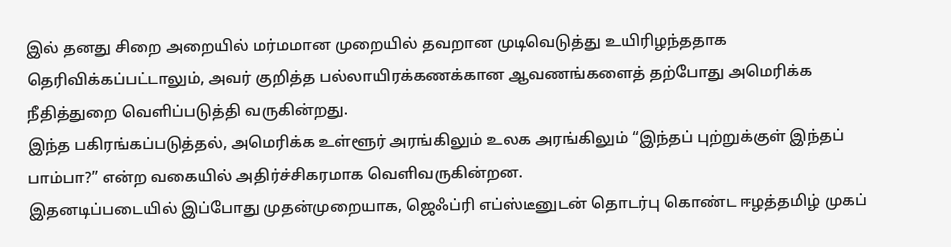இல் தனது சிறை அறையில் மர்மமான முறையில் தவறான முடிவெடுத்து உயிரிழந்ததாக தெரிவிக்கப்பட்டாலும், அவர் குறித்த பல்லாயிரக்கணக்கான ஆவணங்களைத் தற்போது அமெரிக்க நீதித்துறை வெளிப்படுத்தி வருகின்றது.
இந்த பகிரங்கப்படுத்தல், அமெரிக்க உள்ளூர் அரங்கிலும் உலக அரங்கிலும் “இந்தப் புற்றுக்குள் இந்தப் பாம்பா?” என்ற வகையில் அதிர்ச்சிகரமாக வெளிவருகின்றன.
இதனடிப்படையில் இப்போது முதன்முறையாக, ஜெஃப்ரி எப்ஸ்டீனுடன் தொடர்பு கொண்ட ஈழத்தமிழ் முகப்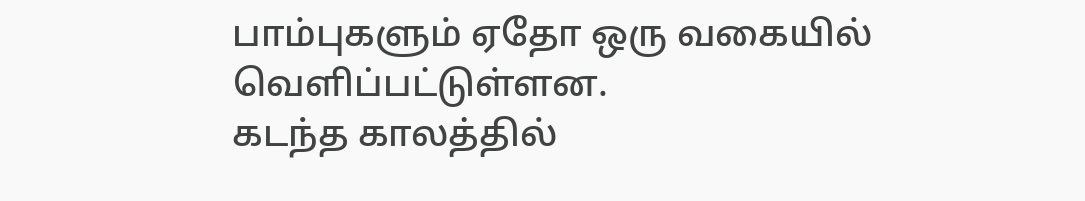பாம்புகளும் ஏதோ ஒரு வகையில் வெளிப்பட்டுள்ளன.
கடந்த காலத்தில்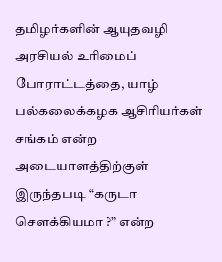தமிழர்களின் ஆயுதவழி அரசியல் உரிமைப் போராட்டத்தை, யாழ் பல்கலைக்கழக ஆசிரியர்கள் சங்கம் என்ற அடையாளத்திற்குள் இருந்தபடி “கருடா சௌக்கியமா ?” என்ற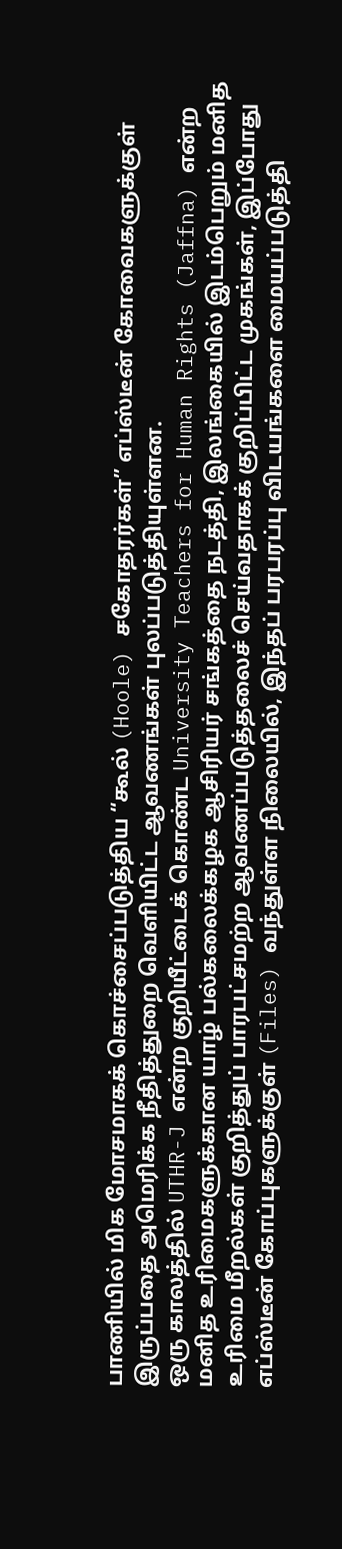பாணியில் மிக மோசமாகக் கொச்சைப்படுத்திய “கூல் (Hoole) சகோதரர்கள்” எப்ஸ்டீன் கோவைகளுக்குள் இருப்பதை அமெரிக்க நீதித்துறை வெளியிட்ட ஆவணங்கள் புலப்படுத்தியுள்ளன.
ஒரு காலத்தில் UTHR-J என்ற குறியீட்டைக் கொண்ட University Teachers for Human Rights (Jaffna) என்ற மனித உரிமைகளுக்கான யாழ் பல்கலைக்கழக ஆசிரியர் சங்கத்தை நடத்தி, இலங்கையில் இடம்பெறும் மனித உரிமை மீறல்கள் குறித்துப் பாரபட்சமற்ற ஆவணப்படுத்தலைச் செய்வதாகக் குறிப்பிட்ட முகங்கள், இப்போது எப்ஸ்டீன் கோப்புகளுக்குள் (Files) வந்துள்ள நிலையில், இந்தப் பரபரப்பு விடயங்களை மையப்படுத்தி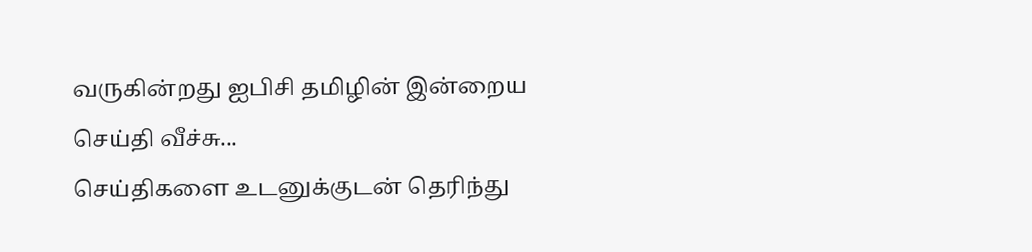வருகின்றது ஐபிசி தமிழின் இன்றைய செய்தி வீச்சு...
செய்திகளை உடனுக்குடன் தெரிந்து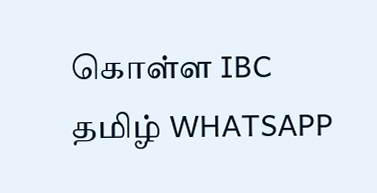கொள்ள IBC தமிழ் WHATSAPP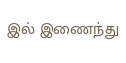இல் இணைந்து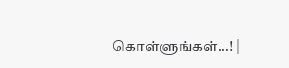கொள்ளுங்கள்...! |